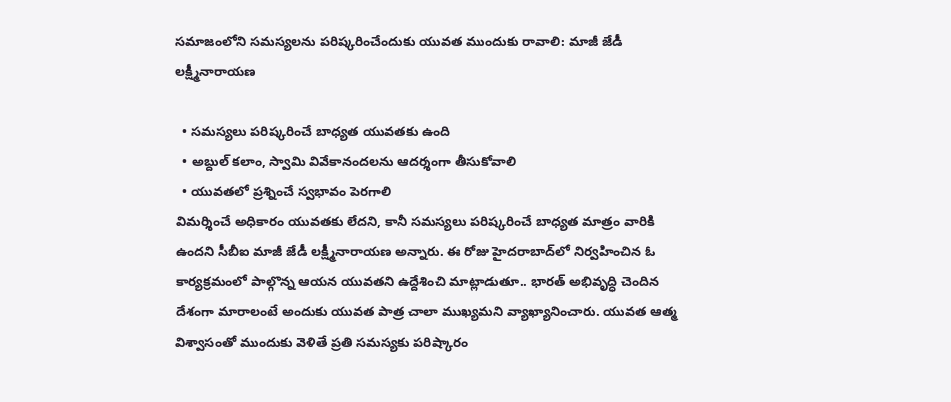సమాజంలోని సమస్యలను పరిష్కరించేందుకు యువత ముందుకు రావాలి: మాజీ జేడీ లక్ష్మీనారాయణ

  • సమస్యలు పరిష్కరించే బాధ్యత యువతకు ఉంది
  • అబ్దుల్‌ కలాం, స్వామి వివేకానందలను ఆదర్శంగా తీసుకోవాలి
  • యువతలో ప్రశ్నించే స్వభావం పెరగాలి
విమర్శించే అధికారం యువతకు లేదని, కానీ సమస్యలు పరిష్కరించే బాధ్యత మాత్రం వారికి ఉందని సీబీఐ మాజీ జేడీ లక్ష్మీనారాయణ అన్నారు. ఈ రోజు హైదరాబాద్‌లో నిర్వహించిన ఓ కార్యక్రమంలో పాల్గొన్న ఆయన యువతని ఉద్దేశించి మాట్లాడుతూ.. భారత్‌ అభివృద్ధి చెందిన దేశంగా మారాలంటే అందుకు యువత పాత్ర చాలా ముఖ్యమని వ్యాఖ్యానించారు. యువత ఆత్మ విశ్వాసంతో ముందుకు వెళితే ప్రతి సమస్యకు పరిష్కారం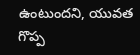ఉంటుందని, యువత గొప్ప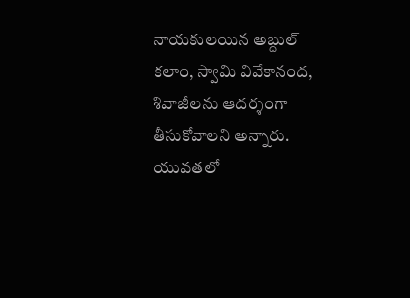నాయకులయిన అబ్దుల్‌ కలాం, స్వామి వివేకానంద, శివాజీలను ఆదర్శంగా తీసుకోవాలని అన్నారు. యువతలో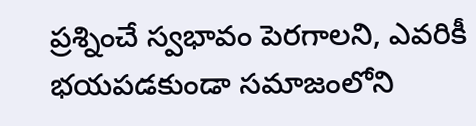ప్రశ్నించే స్వభావం పెరగాలని, ఎవరికీ భయపడకుండా సమాజంలోని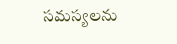సమస్యలను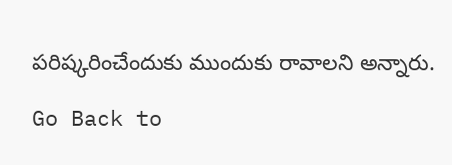పరిష్కరించేందుకు ముందుకు రావాలని అన్నారు.

Go Back to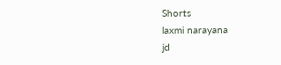Shorts
laxmi narayana
jd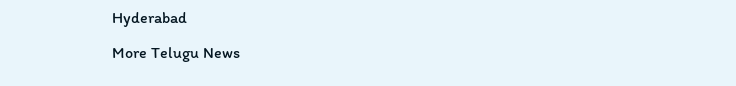Hyderabad

More Telugu News